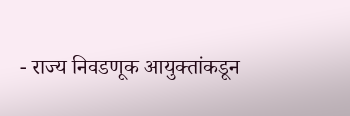- राज्य निवडणूक आयुक्तांकडून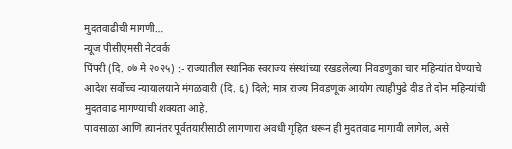मुदतवाढीची मागणी…
न्यूज पीसीएमसी नेटवर्क
पिंपरी (दि. ०७ मे २०२५) :- राज्यातील स्थानिक स्वराज्य संस्थांच्या रखडलेल्या निवडणुका चार महिन्यांत घेण्याचे आदेश सर्वोच्च न्यायालयाने मंगळवारी (दि. ६) दिले; मात्र राज्य निवडणूक आयोग त्याहीपुढे दीड ते दोन महिन्यांची मुदतवाढ मागण्याची शक्यता आहे.
पावसाळा आणि त्यानंतर पूर्वतयारीसाठी लागणारा अवधी गृहित धरून ही मुदतवाढ मागावी लागेल, असे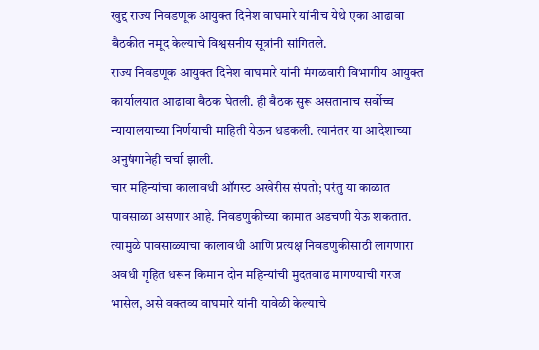खुद्द राज्य निवडणूक आयुक्त दिनेश वाघमारे यांनीच येथे एका आढावा बैठकीत नमूद केल्याचे विश्वसनीय सूत्रांनी सांगितले.
राज्य निवडणूक आयुक्त दिनेश वाघमारे यांनी मंगळवारी विभागीय आयुक्त कार्यालयात आढावा बैठक घेतली. ही बैठक सुरू असतानाच सर्वोच्च न्यायालयाच्या निर्णयाची माहिती येऊन धडकली. त्यानंतर या आदेशाच्या अनुषंगानेही चर्चा झाली.
चार महिन्यांचा कालावधी ऑगस्ट अखेरीस संपतो; परंतु या काळात पावसाळा असणार आहे. निवडणुकीच्या कामात अडचणी येऊ शकतात. त्यामुळे पावसाळ्याचा कालावधी आणि प्रत्यक्ष निवडणुकीसाठी लागणारा अवधी गृहित धरून किमान दोन महिन्यांची मुदतवाढ मागण्याची गरज भासेल, असे वक्तव्य वाघमारे यांनी यावेळी केल्याचे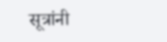सूत्रांनी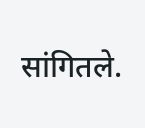सांगितले.